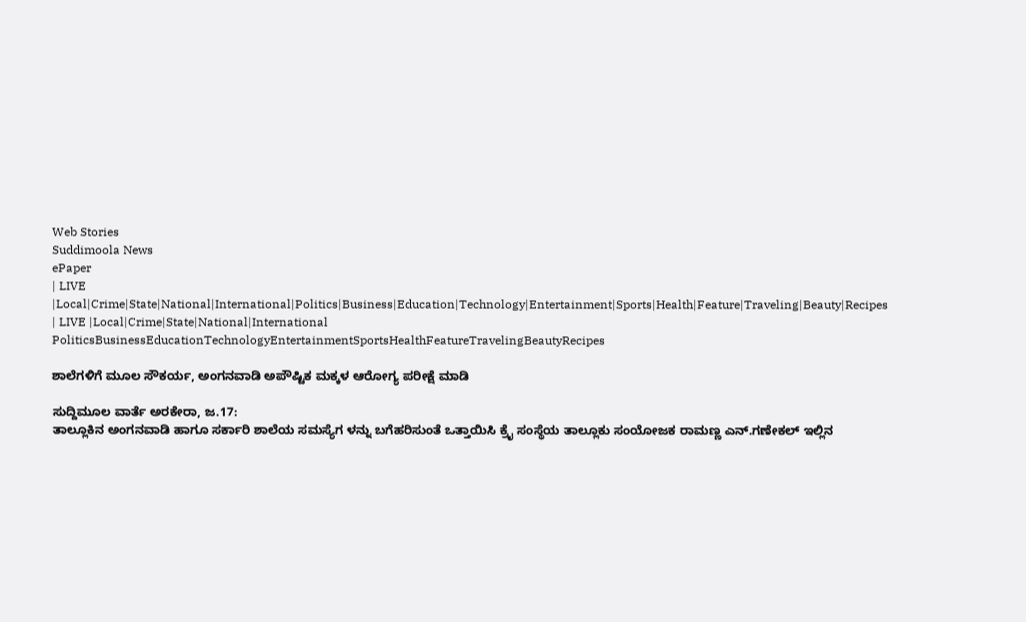Web Stories
Suddimoola News
ePaper
| LIVE |Local|Crime|State|National|International|Politics|Business|Education|Technology|Entertainment|Sports|Health|Feature|Traveling|Beauty|Recipes
| LIVE |Local|Crime|State|National|International
PoliticsBusinessEducationTechnologyEntertainmentSportsHealthFeatureTravelingBeautyRecipes

ಶಾಲೆಗಳಿಗೆ ಮೂಲ ಸೌಕರ್ಯ, ಅಂಗನವಾಡಿ ಅಪೌಷ್ಟಿಕ ಮಕ್ಕಳ ಆರೋಗ್ಯ ಪರೀಕ್ಷೆ ಮಾಡಿ

ಸುದ್ದಿಮೂಲ ವಾರ್ತೆ ಅರಕೇರಾ, ಜ.17:
ತಾಲ್ಲೂಕಿನ ಅಂಗನವಾಡಿ ಹಾಗೂ ಸರ್ಕಾರಿ ಶಾಲೆಯ ಸಮಸ್ಯೆಗ ಳನ್ನು ಬಗೆಹರಿಸುಂತೆ ಒತ್ತಾಯಿಸಿ ಕ್ರೈ ಸಂಸ್ಥೆಯ ತಾಲ್ಲೂಕು ಸಂಯೋಜಕ ರಾಮಣ್ಣ ಎನ್.ಗಣೇಕಲ್ ಇಲ್ಲಿನ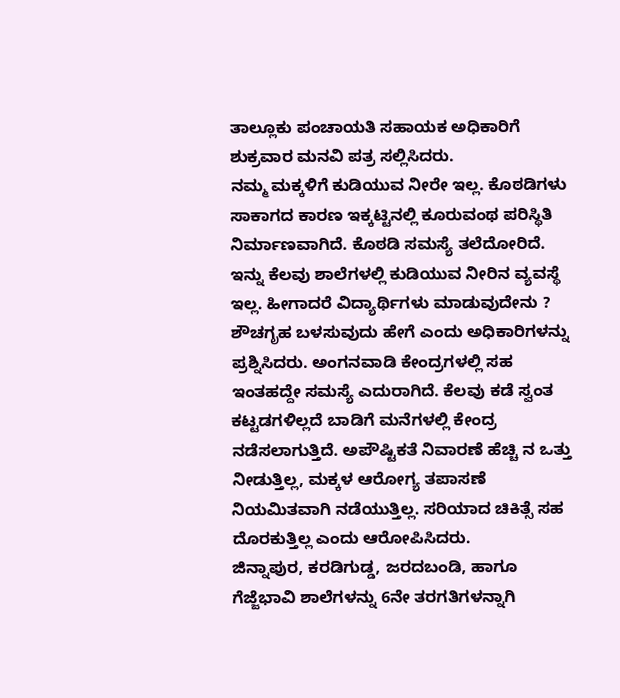ತಾಲ್ಲೂಕು ಪಂಚಾಯತಿ ಸಹಾಯಕ ಅಧಿಕಾರಿಗೆ ಶುಕ್ರವಾರ ಮನವಿ ಪತ್ರ ಸಲ್ಲಿಸಿದರು.
ನಮ್ಮ ಮಕ್ಕಳಿಗೆ ಕುಡಿಯುವ ನೀರೇ ಇಲ್ಲ. ಕೊಠಡಿಗಳು ಸಾಕಾಗದ ಕಾರಣ ಇಕ್ಕಟ್ಟಿನಲ್ಲಿ ಕೂರುವಂಥ ಪರಿಸ್ಥಿತಿ ನಿರ್ಮಾಣವಾಗಿದೆ. ಕೊಠಡಿ ಸಮಸ್ಯೆ ತಲೆದೋರಿದೆ. ಇನ್ನು ಕೆಲವು ಶಾಲೆಗಳಲ್ಲಿ ಕುಡಿಯುವ ನೀರಿನ ವ್ಯವಸ್ಥೆ ಇಲ್ಲ. ಹೀಗಾದರೆ ವಿದ್ಯಾರ್ಥಿಗಳು ಮಾಡುವುದೇನು ? ಶೌಚಗೃಹ ಬಳಸುವುದು ಹೇಗೆ ಎಂದು ಅಧಿಕಾರಿಗಳನ್ನು ಪ್ರಶ್ನಿಸಿದರು. ಅಂಗನವಾಡಿ ಕೇಂದ್ರಗಳಲ್ಲಿ ಸಹ ಇಂತಹದ್ದೇ ಸಮಸ್ಯೆ ಎದುರಾಗಿದೆ. ಕೆಲವು ಕಡೆ ಸ್ವಂತ ಕಟ್ಟಡಗಳಿಲ್ಲದೆ ಬಾಡಿಗೆ ಮನೆಗಳಲ್ಲಿ ಕೇಂದ್ರ ನಡೆಸಲಾಗುತ್ತಿದೆ. ಅಪೌಷ್ಟಿಕತೆ ನಿವಾರಣೆ ಹೆಚ್ಚಿ ನ ಒತ್ತು ನೀಡುತ್ತಿಲ್ಲ, ಮಕ್ಕಳ ಆರೋಗ್ಯ ತಪಾಸಣೆ ನಿಯಮಿತವಾಗಿ ನಡೆಯುತ್ತಿಲ್ಲ. ಸರಿಯಾದ ಚಿಕಿತ್ಸೆ ಸಹ ದೊರಕುತ್ತಿಲ್ಲ ಎಂದು ಆರೋಪಿಸಿದರು.
ಜಿನ್ನಾಪುರ, ಕರಡಿಗುಡ್ಡ, ಜರದಬಂಡಿ, ಹಾಗೂ ಗೆಜ್ಜೆಭಾವಿ ಶಾಲೆಗಳನ್ನು 6ನೇ ತರಗತಿಗಳನ್ನಾಗಿ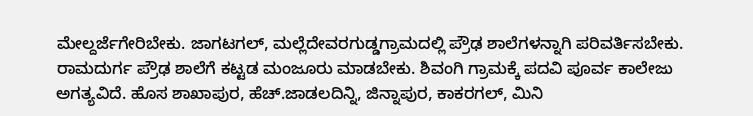ಮೇಲ್ದರ್ಜೆಗೇರಿಬೇಕು. ಜಾಗಟಗಲ್, ಮಲ್ಲೆದೇವರಗುಡ್ಡಗ್ರಾಮದಲ್ಲಿ ಪ್ರೌಢ ಶಾಲೆಗಳನ್ನಾಗಿ ಪರಿವರ್ತಿಸಬೇಕು. ರಾಮದುರ್ಗ ಪ್ರೌಢ ಶಾಲೆಗೆ ಕಟ್ಟಡ ಮಂಜೂರು ಮಾಡಬೇಕು. ಶಿವಂಗಿ ಗ್ರಾಮಕ್ಕೆ ಪದವಿ ಪೂರ್ವ ಕಾಲೇಜು ಅಗತ್ಯವಿದೆ. ಹೊಸ ಶಾಖಾಪುರ, ಹೆಚ್.ಜಾಡಲದಿನ್ನಿ, ಜಿನ್ನಾಪುರ, ಕಾಕರಗಲ್, ಮಿನಿ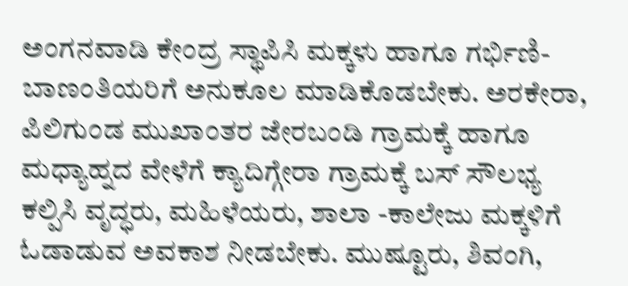ಅಂಗನವಾಡಿ ಕೇಂದ್ರ ಸ್ಥಾಪಿಸಿ ಮಕ್ಕಳು ಹಾಗೂ ಗರ್ಭಿಣಿ- ಬಾಣಂತಿಯರಿಗೆ ಅನುಕೂಲ ಮಾಡಿಕೊಡಬೇಕು. ಅರಕೇರಾ, ಪಿಲಿಗುಂಡ ಮುಖಾಂತರ ಜೇರಬಂಡಿ ಗ್ರಾಮಕ್ಕೆ ಹಾಗೂ ಮಧ್ಯಾಹ್ನದ ವೇಳೆಗೆ ಕ್ಯಾದಿಗ್ಗೇರಾ ಗ್ರಾಮಕ್ಕೆ ಬಸ್ ಸೌಲಭ್ಯ ಕಲ್ಪಿಸಿ ವೃದ್ಧರು, ಮಹಿಳೆಯರು, ಶಾಲಾ -ಕಾಲೇಜು ಮಕ್ಕಳಿಗೆ ಓಡಾಡುವ ಅವಕಾಶ ನೀಡಬೇಕು. ಮುಷ್ಟೂರು, ಶಿವಂಗಿ,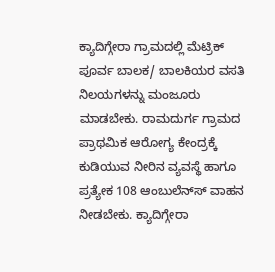ಕ್ಯಾದಿಗ್ಗೇರಾ ಗ್ರಾಮದಲ್ಲಿ ಮೆಟ್ರಿಕ್ ಪೂರ್ವ ಬಾಲಕ/ ಬಾಲಕಿಯರ ವಸತಿ ನಿಲಯಗಳನ್ನು ಮಂಜೂರು ಮಾಡಬೇಕು. ರಾಮದುರ್ಗ ಗ್ರಾಮದ ಪ್ರಾಥಮಿಕ ಆರೋಗ್ಯ ಕೇಂದ್ರಕ್ಕೆ ಕುಡಿಯುವ ನೀರಿನ ವ್ಯವಸ್ಥೆ ಹಾಗೂ ಪ್ರತ್ಯೇಕ 108 ಆಂಬುಲೆನ್‌ಸ್‌ ವಾಹನ ನೀಡಬೇಕು. ಕ್ಯಾದಿಗ್ಗೇರಾ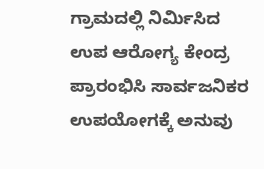ಗ್ರಾಮದಲ್ಲಿ ನಿರ್ಮಿಸಿದ ಉಪ ಆರೋಗ್ಯ ಕೇಂದ್ರ ಪ್ರಾರಂಭಿಸಿ ಸಾರ್ವಜನಿಕರ ಉಪಯೋಗಕ್ಕೆ ಅನುವು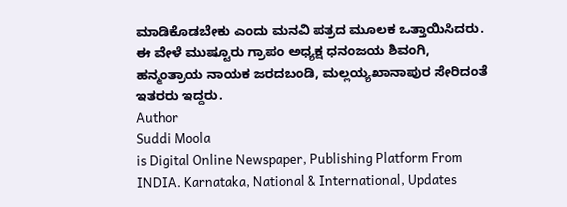ಮಾಡಿಕೊಡಬೇಕು ಎಂದು ಮನವಿ ಪತ್ರದ ಮೂಲಕ ಒತ್ತಾಯಿಸಿದರು.
ಈ ವೇಳೆ ಮುಷ್ಟೂರು ಗ್ರಾಪಂ ಅಧ್ಯಕ್ಷ ಧನಂಜಯ ಶಿವಂಗಿ, ಹನ್ಮಂತ್ರಾಯ ನಾಯಕ ಜರದಬಂಡಿ, ಮಲ್ಲಯ್ಯಖಾನಾಪುರ ಸೇರಿದಂತೆ ಇತರರು ಇದ್ದರು.
Author
Suddi Moola
is Digital Online Newspaper, Publishing Platform From INDIA. Karnataka, National & International, Updates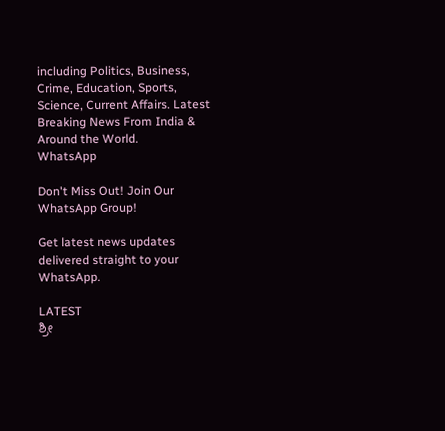including Politics, Business, Crime, Education, Sports, Science, Current Affairs. Latest Breaking News From India & Around the World.
WhatsApp

Don't Miss Out! Join Our WhatsApp Group!

Get latest news updates delivered straight to your WhatsApp.

LATEST
ಶ್ರೀ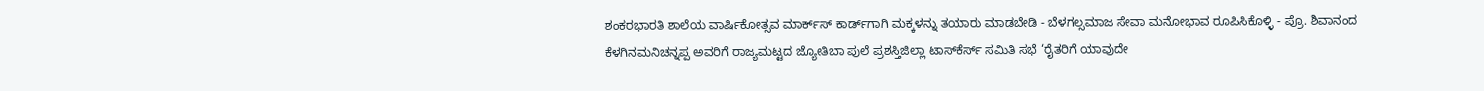ಶಂಕರಭಾರತಿ ಶಾಲೆಯ ವಾರ್ಷಿಕೋತ್ಸವ ಮಾರ್ಕ್‌ಸ್‌ ಕಾರ್ಡ್‌ಗಾಗಿ ಮಕ್ಕಳನ್ನು ತಯಾರು ಮಾಡಬೇಡಿ - ಬೆಳಗಲ್ಸಮಾಜ ಸೇವಾ ಮನೋಭಾವ ರೂಪಿಸಿಕೊಳ್ಳಿ - ಪ್ರೊ. ಶಿವಾನಂದ ಕೆಳಗಿನಮನಿಚನ್ನಪ್ಪ ಅವರಿಗೆ ರಾಜ್ಯಮಟ್ಟದ ಜ್ಯೋತಿಬಾ ಪುಲೆ ಪ್ರಶಸ್ತಿಜಿಲ್ಲಾ ಟಾಸ್‌‌ಕೆರ್ಸ್ ಸಮಿತಿ ಸಭೆ ‘ರೈತರಿಗೆ ಯಾವುದೇ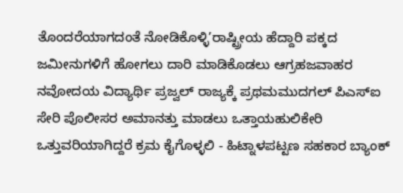ತೊಂದರೆಯಾಗದಂತೆ ನೋಡಿಕೊಳ್ಳಿ’ರಾಷ್ಟ್ರೀಯ ಹೆದ್ದಾರಿ ಪಕ್ಕದ ಜಮೀನುಗಳಿಗೆ ಹೋಗಲು ದಾರಿ ಮಾಡಿಕೊಡಲು ಆಗ್ರಹಜವಾಹರ ನವೋದಯ ವಿದ್ಯಾರ್ಥಿ ಪ್ರಜ್ವಲ್ ರಾಜ್ಯಕ್ಕೆ ಪ್ರಥಮಮುದಗಲ್ ಪಿಎಸ್‌ಐ ಸೇರಿ ಪೊಲೀಸರ ಅಮಾನತ್ತು ಮಾಡಲು ಒತ್ತಾಯಹುಲಿಕೇರಿ ಒತ್ತುವರಿಯಾಗಿದ್ದರೆ ಕ್ರಮ ಕೈಗೊಳ್ಳಲಿ - ಹಿಟ್ನಾಳಪಟ್ಟಣ ಸಹಕಾರ ಬ್ಯಾಂಕ್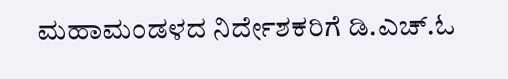ಮಹಾಮಂಡಳದ ನಿರ್ದೇಶಕರಿಗೆ ಡಿ.ಎಚ್.ಓ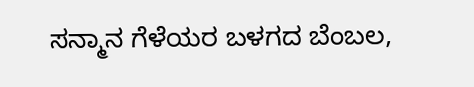ಸನ್ಮಾನ ಗೆಳೆಯರ ಬಳಗದ ಬೆಂಬಲ,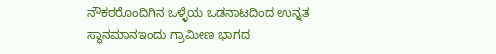ನೌಕರರೊಂದಿಗಿನ ಒಳ್ಳೆಯ ಒಡನಾಟದಿಂದ ಉನ್ನತ ಸ್ಥಾನಮಾನಇಂದು ಗ್ರಾಮೀಣ ಭಾಗದ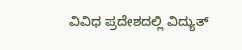ವಿವಿಧ ಪ್ರದೇಶದಲ್ಲಿ ವಿದ್ಯುತ್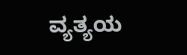ವ್ಯತ್ಯಯ